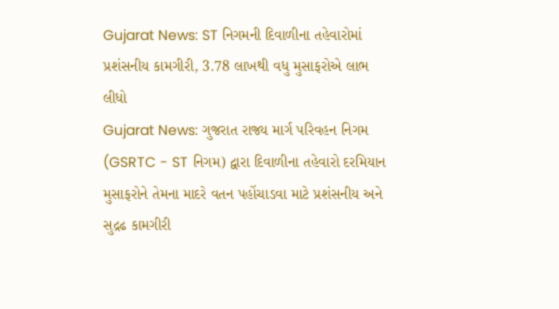Gujarat News: ST નિગમની દિવાળીના તહેવારોમાં પ્રશંસનીય કામગીરી, 3.78 લાખથી વધુ મુસાફરોએ લાભ લીધો
Gujarat News: ગુજરાત રાજ્ય માર્ગ પરિવહન નિગમ (GSRTC - ST નિગમ) દ્વારા દિવાળીના તહેવારો દરમિયાન મુસાફરોને તેમના માદરે વતન પહોંચાડવા માટે પ્રશંસનીય અને સુદ્રઢ કામગીરી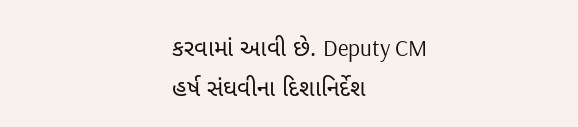કરવામાં આવી છે. Deputy CM હર્ષ સંઘવીના દિશાનિર્દેશ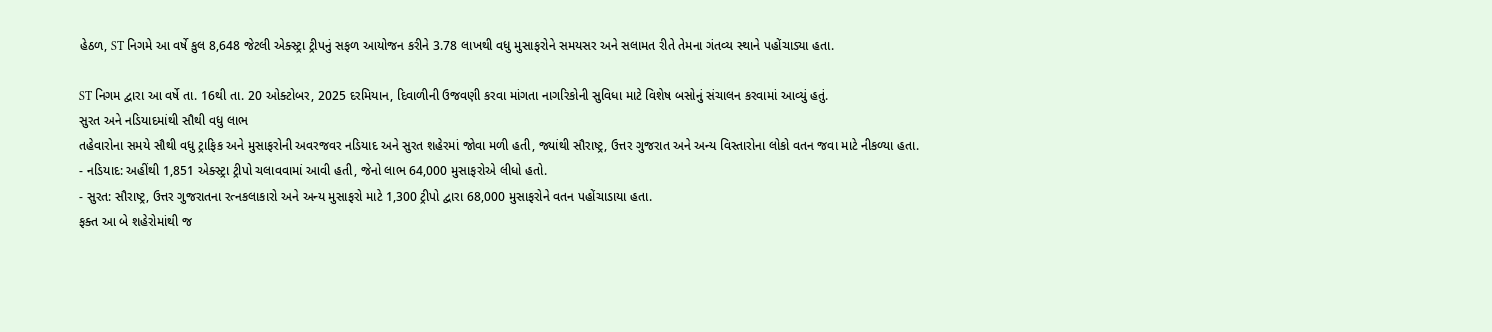હેઠળ, ST નિગમે આ વર્ષે કુલ 8,648 જેટલી એક્સ્ટ્રા ટ્રીપનું સફળ આયોજન કરીને 3.78 લાખથી વધુ મુસાફરોને સમયસર અને સલામત રીતે તેમના ગંતવ્ય સ્થાને પહોંચાડ્યા હતા.

ST નિગમ દ્વારા આ વર્ષે તા. 16થી તા. 20 ઓક્ટોબર, 2025 દરમિયાન, દિવાળીની ઉજવણી કરવા માંગતા નાગરિકોની સુવિધા માટે વિશેષ બસોનું સંચાલન કરવામાં આવ્યું હતું.
સુરત અને નડિયાદમાંથી સૌથી વધુ લાભ
તહેવારોના સમયે સૌથી વધુ ટ્રાફિક અને મુસાફરોની અવરજવર નડિયાદ અને સુરત શહેરમાં જોવા મળી હતી, જ્યાંથી સૌરાષ્ટ્ર, ઉત્તર ગુજરાત અને અન્ય વિસ્તારોના લોકો વતન જવા માટે નીકળ્યા હતા.
- નડિયાદ: અહીંથી 1,851 એક્સ્ટ્રા ટ્રીપો ચલાવવામાં આવી હતી, જેનો લાભ 64,000 મુસાફરોએ લીધો હતો.
- સુરત: સૌરાષ્ટ્ર, ઉત્તર ગુજરાતના રત્નકલાકારો અને અન્ય મુસાફરો માટે 1,300 ટ્રીપો દ્વારા 68,000 મુસાફરોને વતન પહોંચાડાયા હતા.
ફક્ત આ બે શહેરોમાંથી જ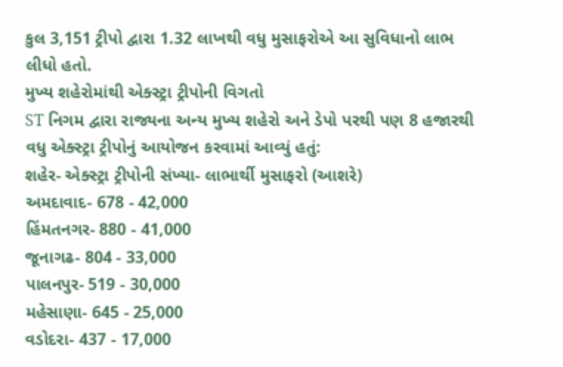કુલ 3,151 ટ્રીપો દ્વારા 1.32 લાખથી વધુ મુસાફરોએ આ સુવિધાનો લાભ લીધો હતો.
મુખ્ય શહેરોમાંથી એક્સ્ટ્રા ટ્રીપોની વિગતો
ST નિગમ દ્વારા રાજ્યના અન્ય મુખ્ય શહેરો અને ડેપો પરથી પણ 8 હજારથી વધુ એક્સ્ટ્રા ટ્રીપોનું આયોજન કરવામાં આવ્યું હતું:
શહેર- એક્સ્ટ્રા ટ્રીપોની સંખ્યા- લાભાર્થી મુસાફરો (આશરે)
અમદાવાદ- 678 - 42,000
હિંમતનગર- 880 - 41,000
જૂનાગઢ- 804 - 33,000
પાલનપુર- 519 - 30,000
મહેસાણા- 645 - 25,000
વડોદરા- 437 - 17,000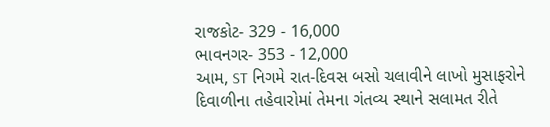રાજકોટ- 329 - 16,000
ભાવનગર- 353 - 12,000
આમ, ST નિગમે રાત-દિવસ બસો ચલાવીને લાખો મુસાફરોને દિવાળીના તહેવારોમાં તેમના ગંતવ્ય સ્થાને સલામત રીતે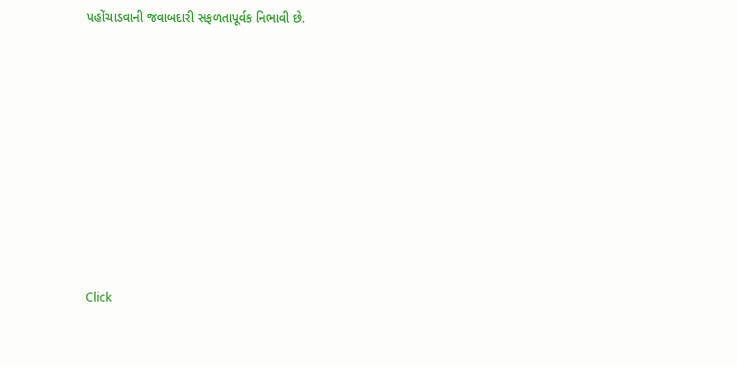પહોંચાડવાની જવાબદારી સફળતાપૂર્વક નિભાવી છે.












Click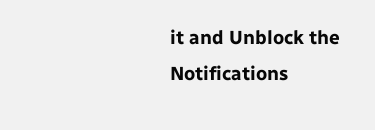it and Unblock the Notifications